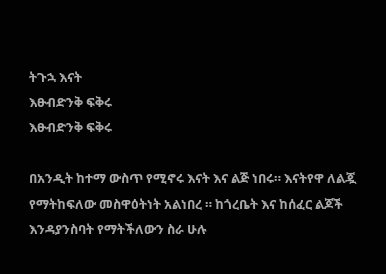ትጉኋ እናት
እፁብድንቅ ፍቅሩ
እፁብድንቅ ፍቅሩ

በአንዲት ከተማ ውስጥ የሚኖሩ እናት እና ልጅ ነበሩ። እናትየዋ ለልጇ የማትከፍለው መስዋዕትነት አልነበረ ። ከጎረቤት እና ከሰፈር ልጆች እንዳያንስባት የማትችለውን ስራ ሁሉ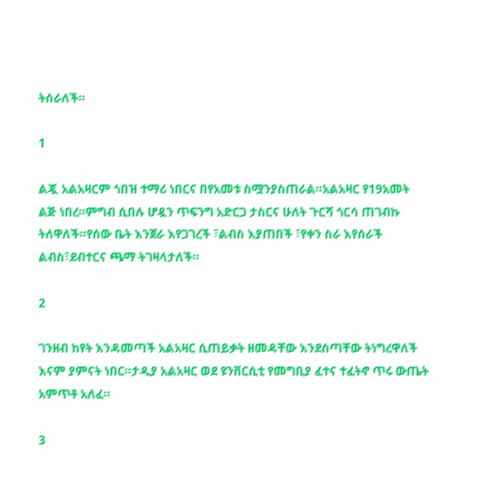ትሰራለች።

1

ልጇ አልአዛርም ጎበዝ ተማሪ ነበርና በየአመቱ ስሟንያስጠራል።አልአዛር የ19አመት ልጅ ነበረ።ምግብ ሲበሉ ሆዷን ጥፍንግ አድርጋ ታስርና ሁለት ጉርሻ ጎርሳ ጠገብኩ ትለዋለች።የሰው ቤት እንጀራ እየጋገረች ፣ልብስ እያጠበች ፣የቀን ስራ እየሰራች ልብስ፣ደብተርና ጫማ ትገዛላታለች።

2

ገንዘብ ከየት እንዳመጣች አልአዛር ሲጠይቃት ዘመዳቸው እንደሰጣቸው ትነግረዋለች እናም ያምናት ነበር።ታዲያ አልአዛር ወደ ዩንቨርሲቲ የመግቢያ ፈተና ተፈትኖ ጥሩ ውጤት አምጥቶ አለፈ።

3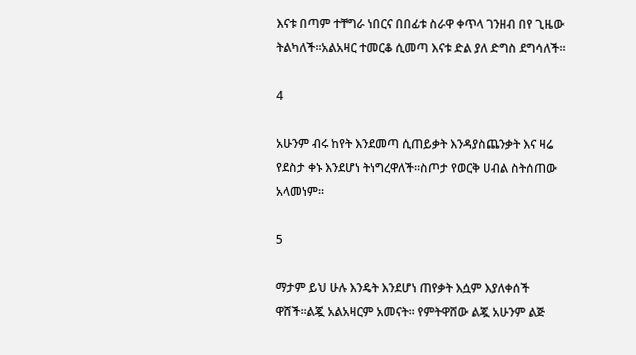እናቱ በጣም ተቸግራ ነበርና በበፊቱ ስራዋ ቀጥላ ገንዘብ በየ ጊዜው ትልካለች።አልአዛር ተመርቆ ሲመጣ እናቱ ድል ያለ ድግስ ደግሳለች።

4

አሁንም ብሩ ከየት እንደመጣ ሲጠይቃት እንዳያስጨንቃት እና ዛሬ የደስታ ቀኑ እንደሆነ ትነግረዋለች።ስጦታ የወርቅ ሀብል ስትሰጠው አላመነም።

5

ማታም ይህ ሁሉ እንዴት እንደሆነ ጠየቃት እሷም እያለቀሰች ዋሸች።ልጇ አልአዛርም አመናት። የምትዋሸው ልጇ አሁንም ልጅ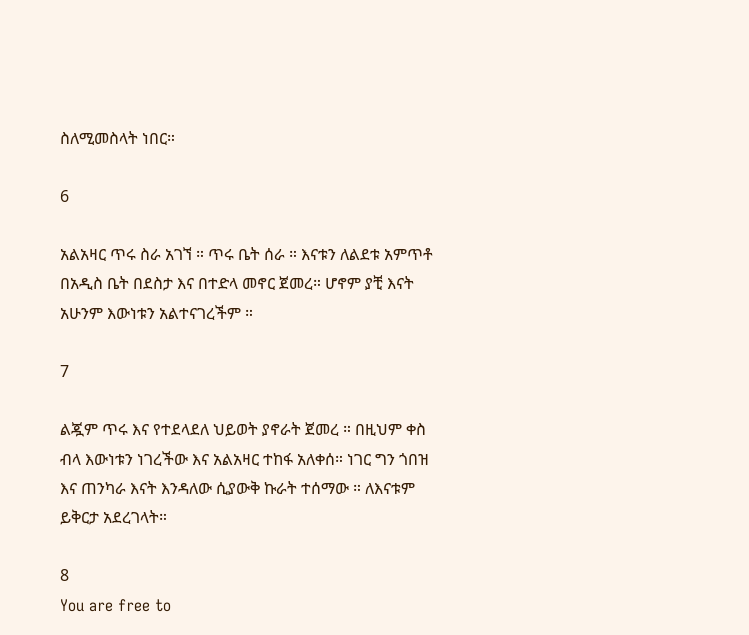ስለሚመስላት ነበር።

6

አልአዛር ጥሩ ስራ አገኘ ። ጥሩ ቤት ሰራ ። እናቱን ለልደቱ አምጥቶ በአዲስ ቤት በደስታ እና በተድላ መኖር ጀመረ። ሆኖም ያቺ እናት አሁንም እውነቱን አልተናገረችም ።

7

ልጇም ጥሩ እና የተደላደለ ህይወት ያኖራት ጀመረ ። በዚህም ቀስ ብላ እውነቱን ነገረችው እና አልአዛር ተከፋ አለቀሰ። ነገር ግን ጎበዝ እና ጠንካራ እናት እንዳለው ሲያውቅ ኩራት ተሰማው ። ለእናቱም ይቅርታ አደረገላት።

8
You are free to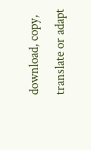download, copy, translate or adapt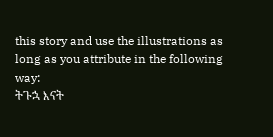this story and use the illustrations as long as you attribute in the following way:
ትጉኋ እናት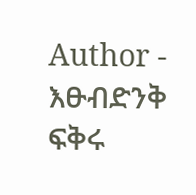Author - እፁብድንቅ ፍቅሩ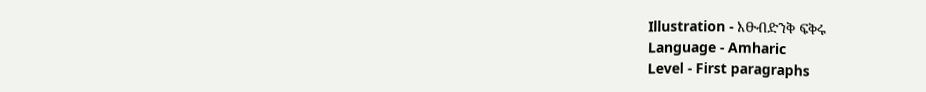Illustration - እፁብድንቅ ፍቅሩ
Language - Amharic
Level - First paragraphs